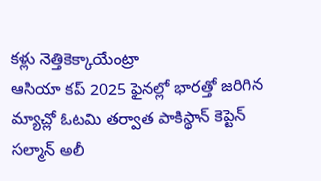కళ్లు నెత్తికెక్కాయేంట్రా
ఆసియా కప్ 2025 ఫైనల్లో భారత్తో జరిగిన మ్యాచ్లో ఓటమి తర్వాత పాకిస్థాన్ కెప్టెన్ సల్మాన్ అలీ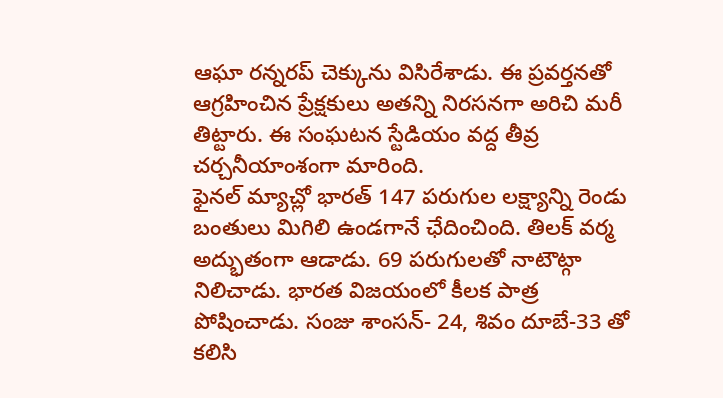ఆఘా రన్నరప్ చెక్కును విసిరేశాడు. ఈ ప్రవర్తనతో ఆగ్రహించిన ప్రేక్షకులు అతన్ని నిరసనగా అరిచి మరీ తిట్టారు. ఈ సంఘటన స్టేడియం వద్ద తీవ్ర చర్చనీయాంశంగా మారింది.
ఫైనల్ మ్యాచ్లో భారత్ 147 పరుగుల లక్ష్యాన్ని రెండు బంతులు మిగిలి ఉండగానే ఛేదించింది. తిలక్ వర్మ అద్భుతంగా ఆడాడు. 69 పరుగులతో నాటౌట్గా నిలిచాడు. భారత విజయంలో కీలక పాత్ర పోషించాడు. సంజు శాంసన్- 24, శివం దూబే-33 తో కలిసి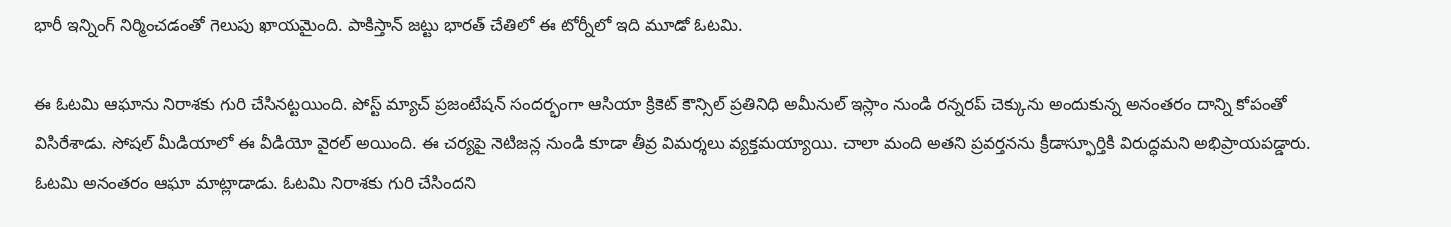భారీ ఇన్నింగ్ నిర్మించడంతో గెలుపు ఖాయమైంది. పాకిస్తాన్ జట్టు భారత్ చేతిలో ఈ టోర్నీలో ఇది మూడో ఓటమి.

ఈ ఓటమి ఆఘాను నిరాశకు గురి చేసినట్టయింది. పోస్ట్ మ్యాచ్ ప్రజంటేషన్ సందర్భంగా ఆసియా క్రికెట్ కౌన్సిల్ ప్రతినిధి అమీనుల్ ఇస్లాం నుండి రన్నరప్ చెక్కును అందుకున్న అనంతరం దాన్ని కోపంతో విసిరేశాడు. సోషల్ మీడియాలో ఈ వీడియో వైరల్ అయింది. ఈ చర్యపై నెటిజన్ల నుండి కూడా తీవ్ర విమర్శలు వ్యక్తమయ్యాయి. చాలా మంది అతని ప్రవర్తనను క్రీడాస్ఫూర్తికి విరుద్ధమని అభిప్రాయపడ్డారు.
ఓటమి అనంతరం ఆఘా మాట్లాడాడు. ఓటమి నిరాశకు గురి చేసిందని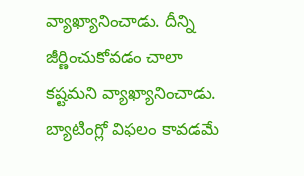వ్యాఖ్యానించాడు. దీన్ని జీర్ణించుకోవడం చాలా కష్టమని వ్యాఖ్యానించాడు. బ్యాటింగ్లో విఫలం కావడమే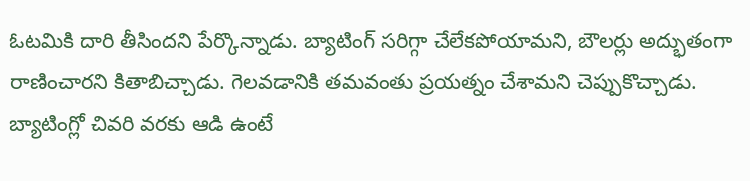ఓటమికి దారి తీసిందని పేర్కొన్నాడు. బ్యాటింగ్ సరిగ్గా చేలేకపోయామని, బౌలర్లు అద్భుతంగా రాణించారని కితాబిచ్చాడు. గెలవడానికి తమవంతు ప్రయత్నం చేశామని చెప్పుకొచ్చాడు. బ్యాటింగ్లో చివరి వరకు ఆడి ఉంటే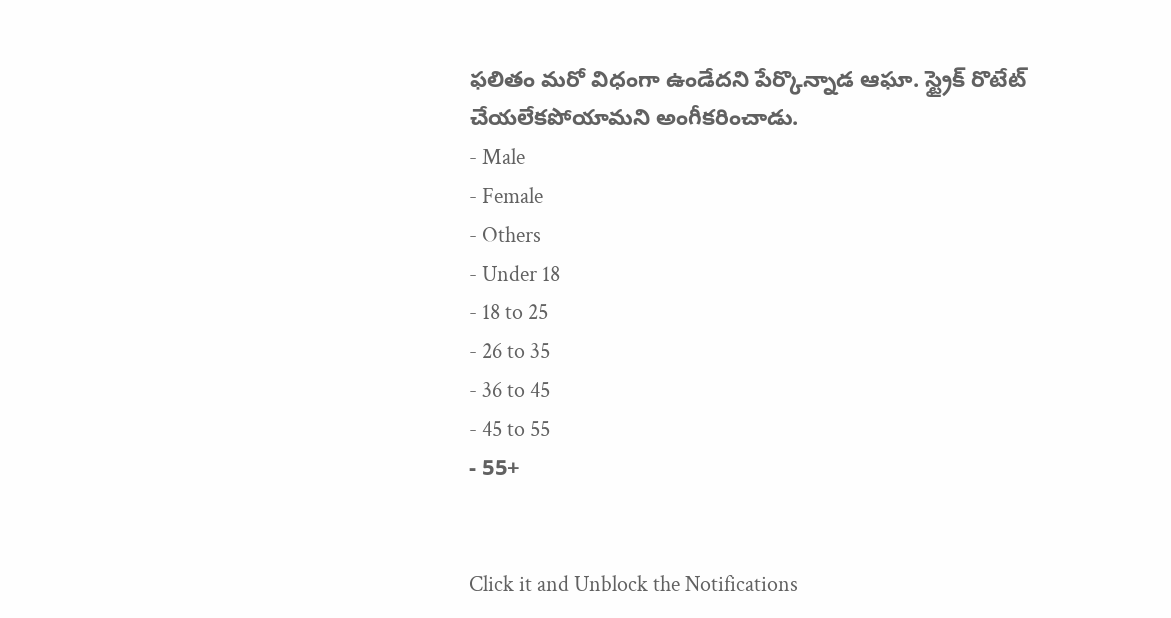ఫలితం మరో విధంగా ఉండేదని పేర్కొన్నాడ ఆఘా. స్ట్రైక్ రొటేట్ చేయలేకపోయామని అంగీకరించాడు.
- Male
- Female
- Others
- Under 18
- 18 to 25
- 26 to 35
- 36 to 45
- 45 to 55
- 55+


Click it and Unblock the Notifications